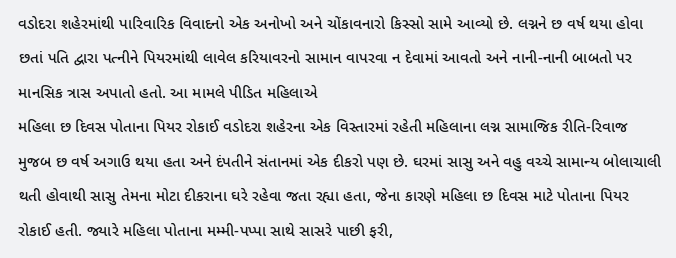વડોદરા શહેરમાંથી પારિવારિક વિવાદનો એક અનોખો અને ચોંકાવનારો કિસ્સો સામે આવ્યો છે. લગ્નને છ વર્ષ થયા હોવા છતાં પતિ દ્વારા પત્નીને પિયરમાંથી લાવેલ કરિયાવરનો સામાન વાપરવા ન દેવામાં આવતો અને નાની-નાની બાબતો પર માનસિક ત્રાસ અપાતો હતો. આ મામલે પીડિત મહિલાએ
મહિલા છ દિવસ પોતાના પિયર રોકાઈ વડોદરા શહેરના એક વિસ્તારમાં રહેતી મહિલાના લગ્ન સામાજિક રીતિ-રિવાજ મુજબ છ વર્ષ અગાઉ થયા હતા અને દંપતીને સંતાનમાં એક દીકરો પણ છે. ઘરમાં સાસુ અને વહુ વચ્ચે સામાન્ય બોલાચાલી થતી હોવાથી સાસુ તેમના મોટા દીકરાના ઘરે રહેવા જતા રહ્યા હતા, જેના કારણે મહિલા છ દિવસ માટે પોતાના પિયર રોકાઈ હતી. જ્યારે મહિલા પોતાના મમ્મી-પપ્પા સાથે સાસરે પાછી ફરી,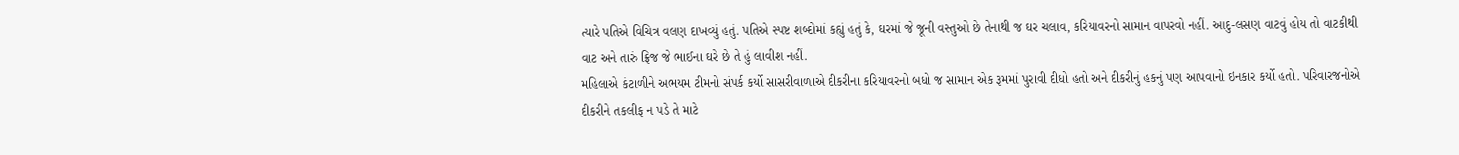ત્યારે પતિએ વિચિત્ર વલણ દાખવ્યું હતું. પતિએ સ્પષ્ટ શબ્દોમાં કહ્યું હતું કે, ઘરમાં જે જૂની વસ્તુઓ છે તેનાથી જ ઘર ચલાવ, કરિયાવરનો સામાન વાપરવો નહીં. આદુ-લસણ વાટવું હોય તો વાટકીથી વાટ અને તારું ફ્રિજ જે ભાઈના ઘરે છે તે હું લાવીશ નહીં.
મહિલાએ કંટાળીને અભયમ ટીમનો સંપર્ક કર્યો સાસરીવાળાએ દીકરીના કરિયાવરનો બધો જ સામાન એક રૂમમાં પુરાવી દીધો હતો અને દીકરીનું હકનું પણ આપવાનો ઇનકાર કર્યો હતો. પરિવારજનોએ દીકરીને તકલીફ ન પડે તે માટે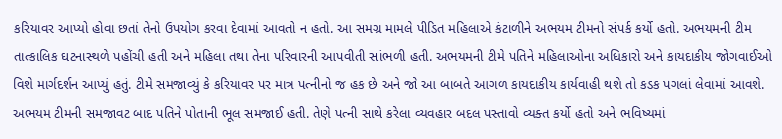કરિયાવર આપ્યો હોવા છતાં તેનો ઉપયોગ કરવા દેવામાં આવતો ન હતો. આ સમગ્ર મામલે પીડિત મહિલાએ કંટાળીને અભયમ ટીમનો સંપર્ક કર્યો હતો. અભયમની ટીમ તાત્કાલિક ઘટનાસ્થળે પહોંચી હતી અને મહિલા તથા તેના પરિવારની આપવીતી સાંભળી હતી. અભયમની ટીમે પતિને મહિલાઓના અધિકારો અને કાયદાકીય જોગવાઈઓ વિશે માર્ગદર્શન આપ્યું હતું. ટીમે સમજાવ્યું કે કરિયાવર પર માત્ર પત્નીનો જ હક છે અને જો આ બાબતે આગળ કાયદાકીય કાર્યવાહી થશે તો કડક પગલાં લેવામાં આવશે.
અભયમ ટીમની સમજાવટ બાદ પતિને પોતાની ભૂલ સમજાઈ હતી. તેણે પત્ની સાથે કરેલા વ્યવહાર બદલ પસ્તાવો વ્યક્ત કર્યો હતો અને ભવિષ્યમાં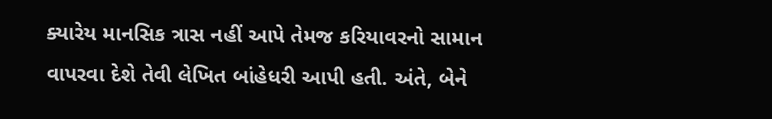ક્યારેય માનસિક ત્રાસ નહીં આપે તેમજ કરિયાવરનો સામાન વાપરવા દેશે તેવી લેખિત બાંહેધરી આપી હતી. અંતે, બેને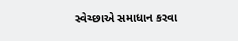સ્વેચ્છાએ સમાધાન કરવા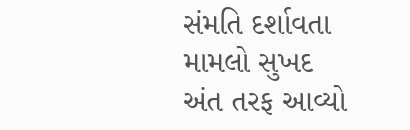સંમતિ દર્શાવતા મામલો સુખદ અંત તરફ આવ્યો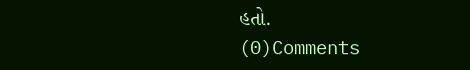હતો.
(0)Comments